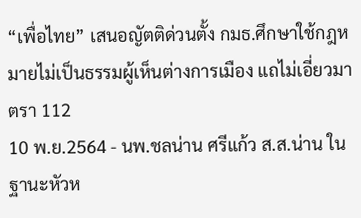“เพื่อไทย” เสนอญัตติด่วนตั้ง กมธ.ศึกษาใช้กฎหมายไม่เป็นธรรมผู้เห็นต่างการเมือง แถไม่เอี่ยวมาตรา 112
10 พ.ย.2564 - นพ.ชลน่าน ศรีแก้ว ส.ส.น่าน ในฐานะหัวห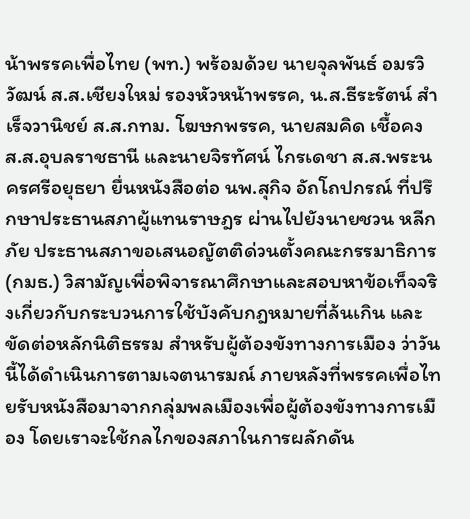น้าพรรคเพื่อไทย (พท.) พร้อมด้วย นายจุลพันธ์ อมรวิวัฒน์ ส.ส.เชียงใหม่ รองหัวหน้าพรรค, น.ส.ธีระรัตน์ สำเร็จวานิชย์ ส.ส.กทม. โฆษกพรรค, นายสมคิด เชื้อคง ส.ส.อุบลราชธานี และนายจิรทัศน์ ไกรเดชา ส.ส.พระนครศรีอยุธยา ยื่นหนังสือต่อ นพ.สุกิจ อัถโถปกรณ์ ที่ปรึกษาประธานสภาผู้แทนราษฎร ผ่านไปยังนายชวน หลีกภัย ประธานสภาขอเสนอญัตติด่วนตั้งคณะกรรมาธิการ (กมธ.) วิสามัญเพื่อพิจารณาศึกษาและสอบหาข้อเท็จจริงเกี่ยวกับกระบวนการใช้บังคับกฎหมายที่ล้นเกิน และขัดต่อหลักนิติธรรม สำหรับผู้ต้องขังทางการเมือง ว่าวันนี้ได้ดำเนินการตามเจตนารมณ์ ภายหลังที่พรรคเพื่อไทยรับหนังสือมาจากกลุ่มพลเมืองเพื่อผู้ต้องขังทางการเมือง โดยเราจะใช้กลไกของสภาในการผลักดัน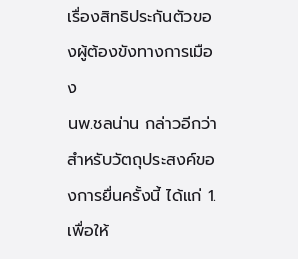เรื่องสิทธิประกันตัวของผู้ต้องขังทางการเมือง
นพ.ชลน่าน กล่าวอีกว่า สำหรับวัตถุประสงค์ของการยื่นครั้งนี้ ได้แก่ 1.เพื่อให้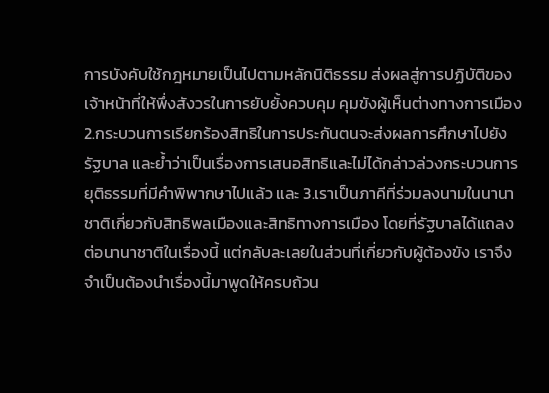การบังคับใช้กฎหมายเป็นไปตามหลักนิติธรรม ส่งผลสู่การปฏิบัติของเจ้าหน้าที่ให้พึ่งสังวรในการยับยั้งควบคุม คุมขังผู้เห็นต่างทางการเมือง 2.กระบวนการเรียกร้องสิทธิในการประกันตนจะส่งผลการศึกษาไปยังรัฐบาล และย้ำว่าเป็นเรื่องการเสนอสิทธิและไม่ได้กล่าวล่วงกระบวนการยุติธรรมที่มีคำพิพากษาไปแล้ว และ 3.เราเป็นภาคีที่ร่วมลงนามในนานาชาติเกี่ยวกับสิทธิพลเมืองและสิทธิทางการเมือง โดยที่รัฐบาลได้แถลงต่อนานาชาติในเรื่องนี้ แต่กลับละเลยในส่วนที่เกี่ยวกับผู้ต้องขัง เราจึงจำเป็นต้องนำเรื่องนี้มาพูดให้ครบถ้วน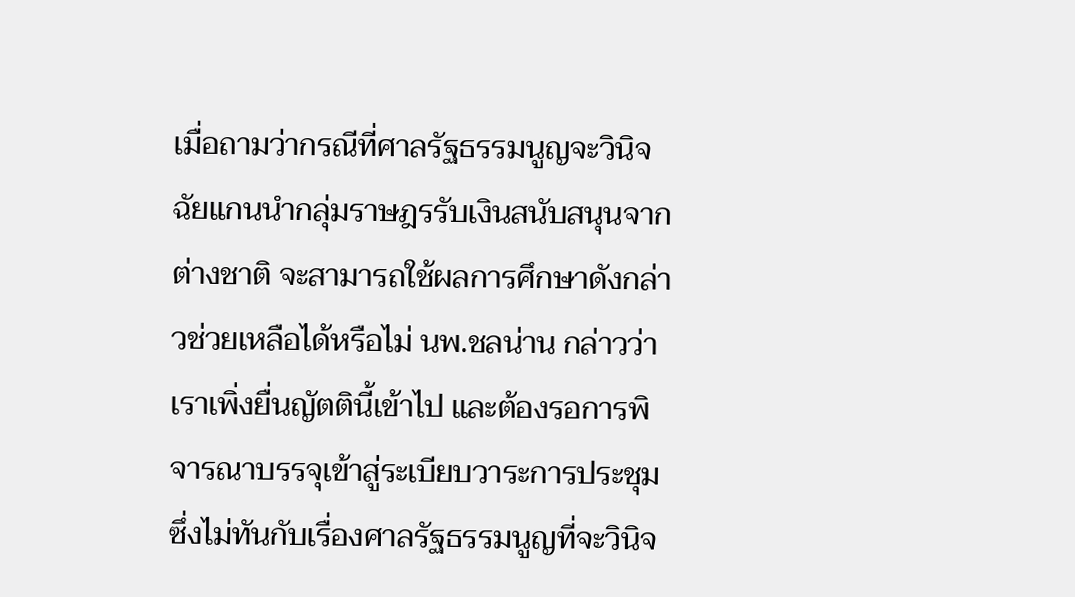เมื่อถามว่ากรณีที่ศาลรัฐธรรมนูญจะวินิจฉัยแกนนำกลุ่มราษฎรรับเงินสนับสนุนจากต่างชาติ จะสามารถใช้ผลการศึกษาดังกล่าวช่วยเหลือได้หรือไม่ นพ.ชลน่าน กล่าวว่า เราเพิ่งยื่นญัตตินี้เข้าไป และต้องรอการพิจารณาบรรจุเข้าสู่ระเบียบวาระการประชุม ซึ่งไม่ทันกับเรื่องศาลรัฐธรรมนูญที่จะวินิจ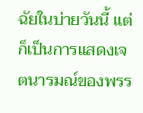ฉัยในบ่ายวันนี้ แต่ก็เป็นการแสดงเจตนารมณ์ของพรร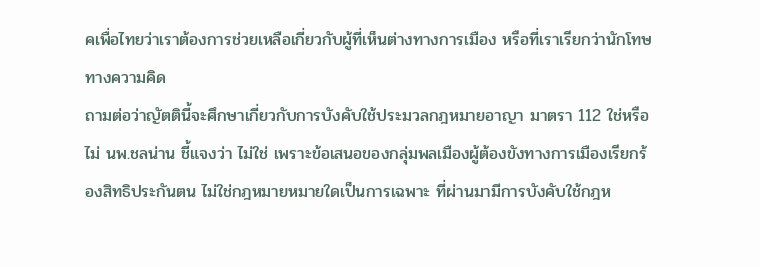คเพื่อไทยว่าเราต้องการช่วยเหลือเกี่ยวกับผู้ที่เห็นต่างทางการเมือง หรือที่เราเรียกว่านักโทษทางความคิด
ถามต่อว่าญัตตินี้จะศึกษาเกี่ยวกับการบังคับใช้ประมวลกฎหมายอาญา มาตรา 112 ใช่หรือไม่ นพ.ชลน่าน ชี้แจงว่า ไม่ใช่ เพราะข้อเสนอของกลุ่มพลเมืองผู้ต้องขังทางการเมืองเรียกร้องสิทธิประกันตน ไม่ใช่กฎหมายหมายใดเป็นการเฉพาะ ที่ผ่านมามีการบังคับใช้กฎห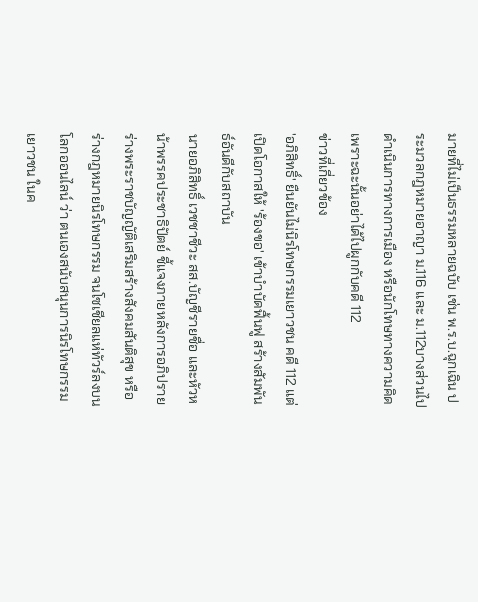มายที่ไม่เป็นธรรมหลายฉบับ เช่น พ.ร.บ.ฉุกเฉิน ประมวลกฎหมายอาญา ม.116 และ ม.112บางส่วนไปดำเนินการทางการเมือง หรือนักโทษทางความคิด เพราะฉะนั้นอย่าได้ไปผูกกับคดี 112
ข่าวที่เกี่ยวข้อง
'อภิสิทธิ์' ยืนยันไม่นิรโทษกรรมเยาวชน คดี 112 แต่เปิดโอกาสให้ 'ร้องขอ' เข้าบำบัดฟื้นฟู สร้างสัมพันธ์อันดีกับสถาบัน
นายอภิสิทธิ์ เวชชาชีวะ สส.บัญชีรายชื่อ และหัวหน้าพรรคประชาธิปัตย์ ชี้แจงภายหลังการอภิปรายร่างพระราชบัญญัติเสริมสร้างสังคมสันติสุข หรือ ร่างกฎหมายนิรโทษกรรม จนโซเชียลแห่ทัวร์ลงบนโลกออนไลน์ ว่า ตนเองสนับสนุนการนิรโทษกรรมเยาวชน ในค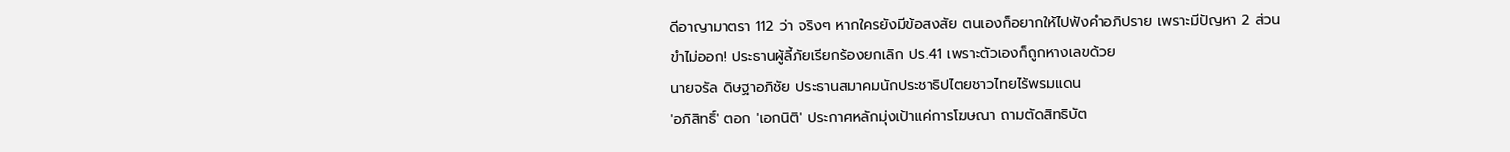ดีอาญามาตรา 112 ว่า จริงๆ หากใครยังมีข้อสงสัย ตนเองก็อยากให้ไปฟังคำอภิปราย เพราะมีปัญหา 2 ส่วน
ขำไม่ออก! ประธานผู้ลี้ภัยเรียกร้องยกเลิก ปร.41 เพราะตัวเองก็ถูกหางเลขด้วย
นายจรัล ดิษฐาอภิชัย ประธานสมาคมนักประชาธิปไตยชาวไทยไร้พรมแดน
'อภิสิทธิ์' ตอก 'เอกนิติ' ประกาศหลักมุ่งเป้าแค่การโฆษณา ถามตัดสิทธิบัต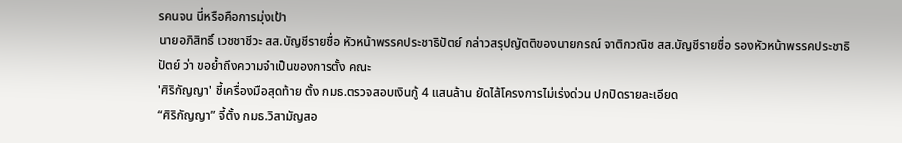รคนจน นี่หรือคือการมุ่งเป้า
นายอภิสิทธิ์ เวชชาชีวะ สส.บัญชีรายชื่อ หัวหน้าพรรคประชาธิปัตย์ กล่าวสรุปญัตติของนายกรณ์ จาติกวณิช สส.บัญชีรายชื่อ รองหัวหน้าพรรคประชาธิปัตย์ ว่า ขอย้ำถึงความจำเป็นของการตั้ง คณะ
'ศิริกัญญา' ชี้เครื่องมือสุดท้าย ตั้ง กมธ.ตรวจสอบเงินกู้ 4 แสนล้าน ยัดไส้โครงการไม่เร่งด่วน ปกปิดรายละเอียด
“ศิริกัญญา” จี้ตั้ง กมธ.วิสามัญสอ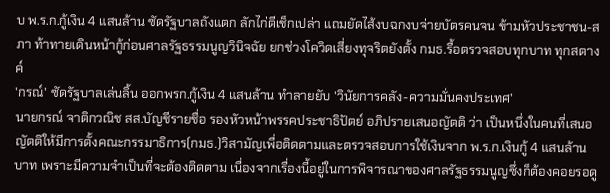บ พ.ร.ก.กู้เงิน 4 แสนล้าน ซัดรัฐบาลถังแตก ลักไก่ตีเช็กเปล่า แถมยัดไส้งบฉกงบจ่ายบัตรคนจน ข้ามหัวประชาชน-สภา ท้าทายเดินหน้ากู้ก่อนศาลรัฐธรรมนูญวินิจฉัย ยกช่วงโควิดเสี่ยงทุจริตยังตั้ง กมธ.รื้อตรวจสอบทุกบาท ทุกสตางค์
'กรณ์' ซัดรัฐบาลเล่นลิ้น ออกพรก.กู้เงิน 4 แสนล้าน ทำลายยับ 'วินัยการคลัง-ความมั่นคงประเทศ'
นายกรณ์ จาติกวณิช สส.บัญชีรายชื่อ รองหัวหน้าพรรคประชาธิปัตย์ อภิปรายเสนอญัตติ ว่า เป็นหนึ่งในคนที่เสนอญัตติให้มีการตั้งคณะกรรมาธิการ(กมธ.)วิสามัญเพื่อติดตามและตรวจสอบการใช้เงินจาก พ.ร.ก.เงินกู้ 4 แสนล้านบาท เพราะมีความจำเป็นที่จะต้องติดตาม เนื่องจากเรื่องนี้อยู่ในการพิจารณาของศาลรัฐธรรมนูญซึ่งก็ต้องคอยรอดู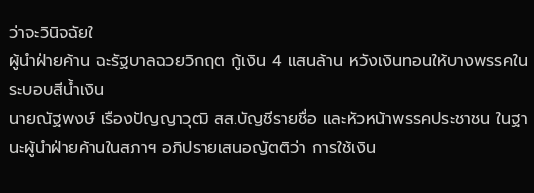ว่าจะวินิจฉัยใ
ผู้นำฝ่ายค้าน ฉะรัฐบาลฉวยวิกฤต กู้เงิน 4 แสนล้าน หวังเงินทอนให้บางพรรคในระบอบสีน้ำเงิน
นายณัฐพงษ์ เรืองปัญญาวุฒิ สส.บัญชีรายชื่อ และหัวหน้าพรรคประชาชน ในฐานะผู้นำฝ่ายค้านในสภาฯ อภิปรายเสนอญัตติว่า การใช้เงิน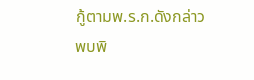กู้ตามพ.ร.ก.ดังกล่าวพบพิ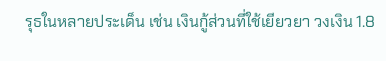รุธในหลายประเด็น เช่น เงินกู้ส่วนที่ใช้เยียวยา วงเงิน 1.8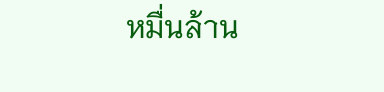หมื่นล้าน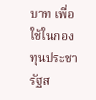บาท เพื่อใช้ในกองทุนประชารัฐส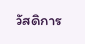วัสดิการ